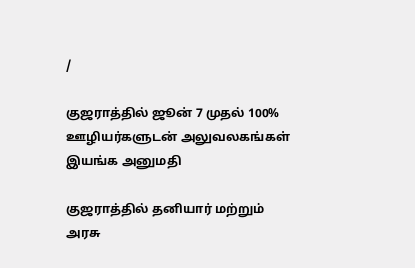/

குஜராத்தில் ஜூன் 7 முதல் 100% ஊழியர்களுடன் அலுவலகங்கள் இயங்க அனுமதி

குஜராத்தில் தனியார் மற்றும் அரசு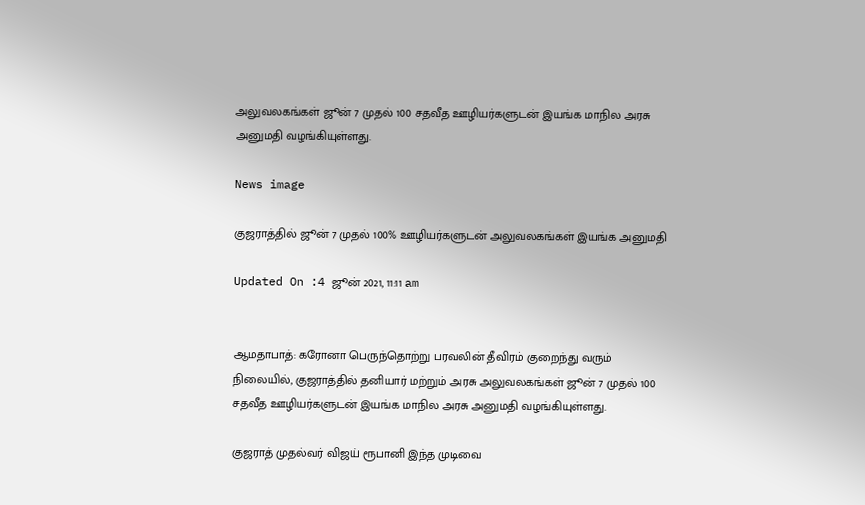அலுவலகங்கள் ஜூன் 7 முதல் 100 சதவீத ஊழியர்களுடன் இயங்க மாநில அரசு அனுமதி வழங்கியுள்ளது.

News image

குஜராத்தில் ஜூன் 7 முதல் 100% ஊழியர்களுடன் அலுவலகங்கள் இயங்க அனுமதி

Updated On :4 ஜூன் 2021, 11:11 am


ஆமதாபாத்: கரோனா பெருந்தொற்று பரவலின் தீவிரம் குறைந்து வரும் நிலையில், குஜராத்தில் தனியார் மற்றும் அரசு அலுவலகங்கள் ஜூன் 7 முதல் 100 சதவீத ஊழியர்களுடன் இயங்க மாநில அரசு அனுமதி வழங்கியுள்ளது.

குஜராத் முதல்வர் விஜய் ரூபானி இந்த முடிவை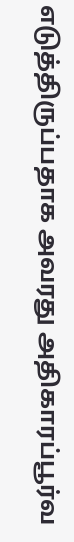எடுத்திருப்பதாக அவரது அதிகாரப்பூர்வ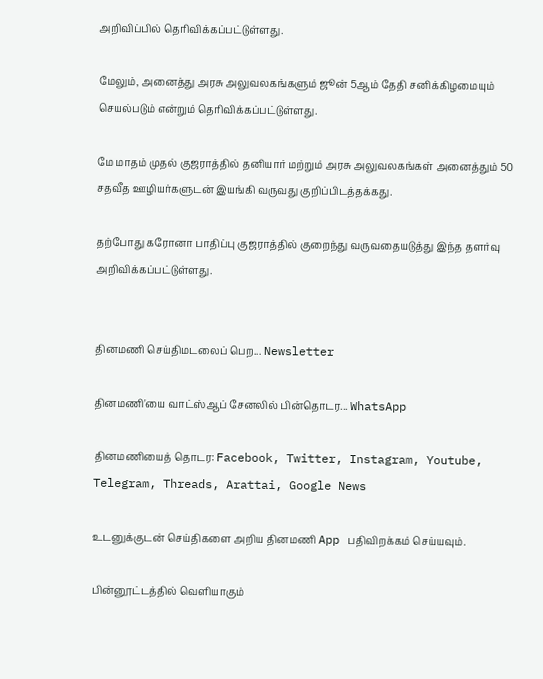அறிவிப்பில் தெரிவிக்கப்பட்டுள்ளது.

மேலும், அனைத்து அரசு அலுவலகங்களும் ஜூன் 5ஆம் தேதி சனிக்கிழமையும் செயல்படும் என்றும் தெரிவிக்கப்பட்டுள்ளது.

மே மாதம் முதல் குஜராத்தில் தனியார் மற்றும் அரசு அலுவலகங்கள் அனைத்தும் 50 சதவீத ஊழியர்களுடன் இயங்கி வருவது குறிப்பிடத்தக்கது.

தற்போது கரோனா பாதிப்பு குஜராத்தில் குறைந்து வருவதையடுத்து இந்த தளர்வு அறிவிக்கப்பட்டுள்ளது.


தினமணி செய்திமடலைப் பெற... Newsletter

தினமணி'யை வாட்ஸ்ஆப் சேனலில் பின்தொடர... WhatsApp

தினமணியைத் தொடர: Facebook, Twitter, Instagram, Youtube, Telegram, Threads, Arattai, Google News

உடனுக்குடன் செய்திகளை அறிய தினமணி App பதிவிறக்கம் செய்யவும்.

பின்னூட்டத்தில் வெளியாகும்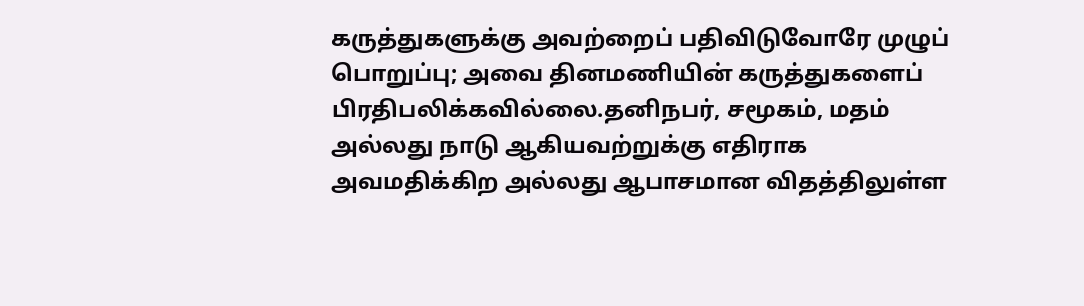கருத்துகளுக்கு அவற்றைப் பதிவிடுவோரே முழுப் பொறுப்பு; அவை தினமணியின் கருத்துகளைப் பிரதிபலிக்கவில்லை.தனிநபர், சமூகம், மதம் அல்லது நாடு ஆகியவற்றுக்கு எதிராக அவமதிக்கிற அல்லது ஆபாசமான விதத்திலுள்ள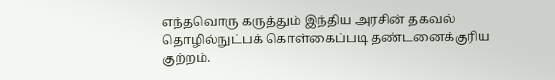எந்தவொரு கருத்தும் இந்திய அரசின் தகவல் தொழில்நுட்பக் கொள்கைப்படி தண்டனைக்குரிய குற்றம்.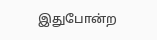இதுபோன்ற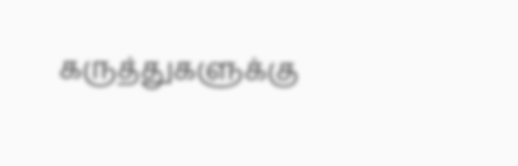கருத்துகளுக்கு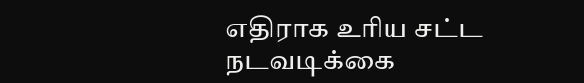எதிராக உரிய சட்ட நடவடிக்கை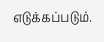எடுக்கப்படும்.